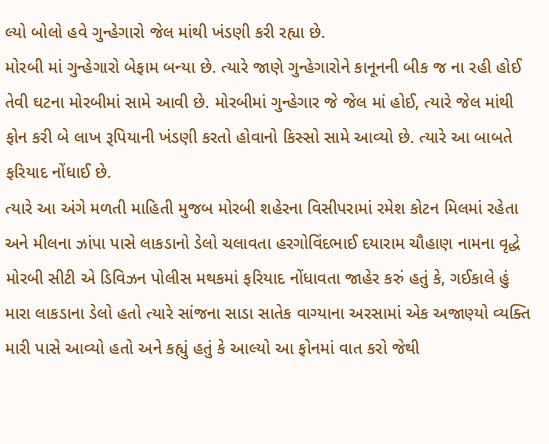લ્યો બોલો હવે ગુન્હેગારો જેલ માંથી ખંડણી કરી રહ્યા છે.
મોરબી માં ગુન્હેગારો બેફામ બન્યા છે. ત્યારે જાણે ગુન્હેગારોને કાનૂનની બીક જ ના રહી હોઈ તેવી ઘટના મોરબીમાં સામે આવી છે. મોરબીમાં ગુન્હેગાર જે જેલ માં હોઈ, ત્યારે જેલ માંથી ફોન કરી બે લાખ રૂપિયાની ખંડણી કરતો હોવાનો કિસ્સો સામે આવ્યો છે. ત્યારે આ બાબતે ફરિયાદ નોંધાઈ છે.
ત્યારે આ અંગે મળતી માહિતી મુજબ મોરબી શહેરના વિસીપરામાં રમેશ કોટન મિલમાં રહેતા અને મીલના ઝાંપા પાસે લાકડાનો ડેલો ચલાવતા હરગોવિંદભાઈ દયારામ ચૌહાણ નામના વૃદ્ધે મોરબી સીટી એ ડિવિઝન પોલીસ મથકમાં ફરિયાદ નોંધાવતા જાહેર કરું હતું કે, ગઈકાલે હું મારા લાકડાના ડેલો હતો ત્યારે સાંજના સાડા સાતેક વાગ્યાના અરસામાં એક અજાણ્યો વ્યક્તિ મારી પાસે આવ્યો હતો અને કહ્યું હતું કે આલ્યો આ ફોનમાં વાત કરો જેથી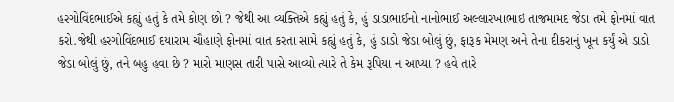હરગોવિંદભાઈએ કહ્યું હતું કે તમે કોણ છો ? જેથી આ વ્યક્તિએ કહ્યું હતું કે, હું ડાડાભાઈનો નાનોભાઈ અલ્લારખાભાઇ તાજમામદ જેડા તમે ફોનમાં વાત કરો.જેથી હરગોવિંદભાઈ દયારામ ચૌહાણે ફોનમાં વાત કરતા સામે કહ્યું હતું કે, હું ડાડો જેડા બોલું છું, ફારૂક મેમણ અને તેના દીકરાનું ખૂન કર્યું એ ડાડો જેડા બોલું છું, તને બહુ હવા છે ? મારો માણસ તારી પાસે આવ્યો ત્યારે તે કેમ રૂપિયા ન આપ્યા ? હવે તારે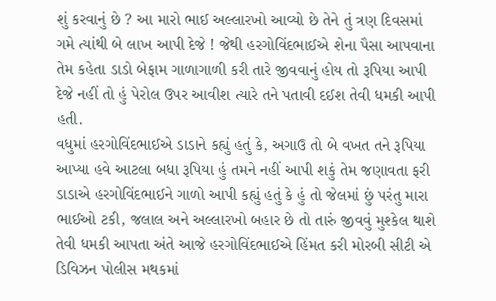શું કરવાનું છે ? આ મારો ભાઈ અલ્લારખો આવ્યો છે તેને તું ત્રણ દિવસમાં ગમે ત્યાંથી બે લાખ આપી દેજે ! જેથી હરગોવિંદભાઈએ શેના પૈસા આપવાના તેમ કહેતા ડાડો બેફામ ગાળાગાળી કરી તારે જીવવાનું હોય તો રૂપિયા આપી દેજે નહીં તો હું પેરોલ ઉપર આવીશ ત્યારે તને પતાવી દઈશ તેવી ધમકી આપી હતી.
વધુમાં હરગોવિંદભાઈએ ડાડાને કહ્યું હતું કે, અગાઉ તો બે વખત તને રૂપિયા આપ્યા હવે આટલા બધા રૂપિયા હું તમને નહીં આપી શકું તેમ જણાવતા ફરી ડાડાએ હરગોવિંદભાઈને ગાળો આપી કહ્યું હતું કે હું તો જેલમાં છું પરંતુ મારા ભાઈઓ ટકી, જલાલ અને અલ્લારખો બહાર છે તો તારું જીવવું મુશ્કેલ થાશે તેવી ધમકી આપતા અંતે આજે હરગોવિંદભાઈએ હિંમત કરી મોરબી સીટી એ ડિવિઝન પોલીસ મથકમાં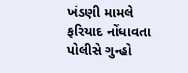ખંડણી મામલે ફરિયાદ નોંધાવતા પોલીસે ગુન્હો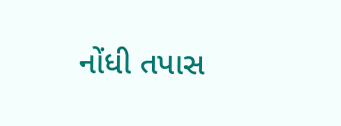નોંધી તપાસ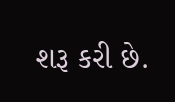શરૂ કરી છે.